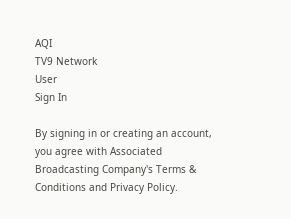AQI
TV9 Network
User
Sign In

By signing in or creating an account, you agree with Associated Broadcasting Company's Terms & Conditions and Privacy Policy.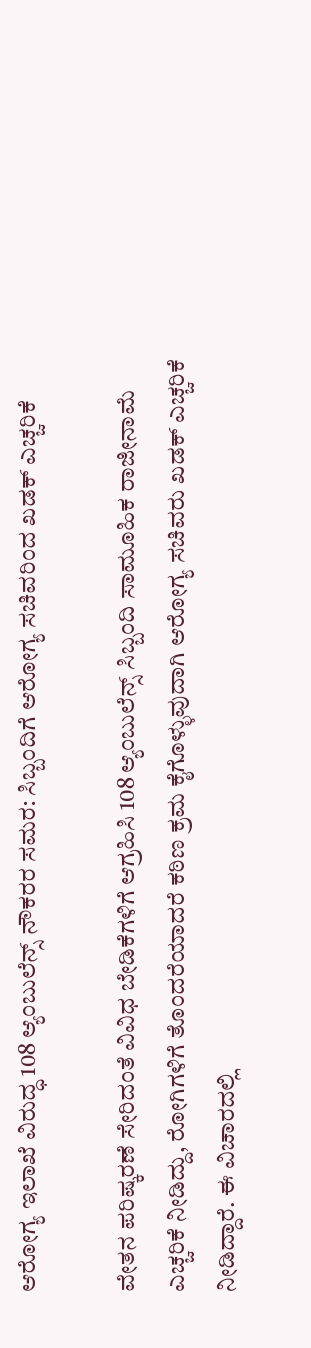ಆರೋಗ್ಯ ಇಲಾಖೆ ವಿರುದ್ಧ 108 ಆ್ಯಂಬುಲೆನ್ಸ್ ನೌಕರರ ಸಮರ: ಸಿಬ್ಬಂದಿಗೆ ಆರೋಗ್ಯ ಸಚಿವರಿಂದ ಖಡಕ್ ಎಚ್ಚರಿಕೆ

ವೇತನ ಪರಿಷ್ಕರಣೆ ಸೇರಿದಂತೆ ವಿವಿಧ ಬೇಡಿಕೆಗಳಿಗೆ ಆಗ್ರಹಿಸಿ 108 ಆ್ಯಂಬುಲೆನ್ಸ್ ಸಿಬ್ಬಂದಿ ಸಾಮೂಹಿಕ ರಾಜೀನಾಮೆ ಎಚ್ಚರಿಕೆ ನೀಡಿದ್ದು, ರೋಗಿಗಳಿಗೆ ತೊಂದರೆಯಾದರೆ ಕಠಿಣ ಕ್ರಮ ಕೈಗೊಳ್ಳುವುದಾಗಿ ಆರೋಗ್ಯ ಸಚಿವರು ಖಡಕ್ ಎಚ್ಚರಿಕೆ ನೀಡಿದ್ದಾರೆ. ಈ ವಿಚಾರದಲ್ಲಿ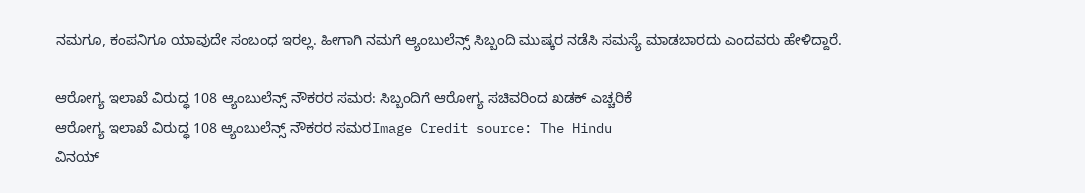ನಮಗೂ, ಕಂಪನಿಗೂ ಯಾವುದೇ ಸಂಬಂಧ ಇರಲ್ಲ. ಹೀಗಾಗಿ ನಮಗೆ ಆ್ಯಂಬುಲೆನ್ಸ್ ಸಿಬ್ಬಂದಿ ಮುಷ್ಕರ ನಡೆಸಿ ಸಮಸ್ಯೆ ಮಾಡಬಾರದು ಎಂದವರು ಹೇಳಿದ್ದಾರೆ.

ಆರೋಗ್ಯ ಇಲಾಖೆ ವಿರುದ್ಧ 108 ಆ್ಯಂಬುಲೆನ್ಸ್ ನೌಕರರ ಸಮರ: ಸಿಬ್ಬಂದಿಗೆ ಆರೋಗ್ಯ ಸಚಿವರಿಂದ ಖಡಕ್ ಎಚ್ಚರಿಕೆ
ಆರೋಗ್ಯ ಇಲಾಖೆ ವಿರುದ್ಧ 108 ಆ್ಯಂಬುಲೆನ್ಸ್ ನೌಕರರ ಸಮರImage Credit source: The Hindu
ವಿನಯ್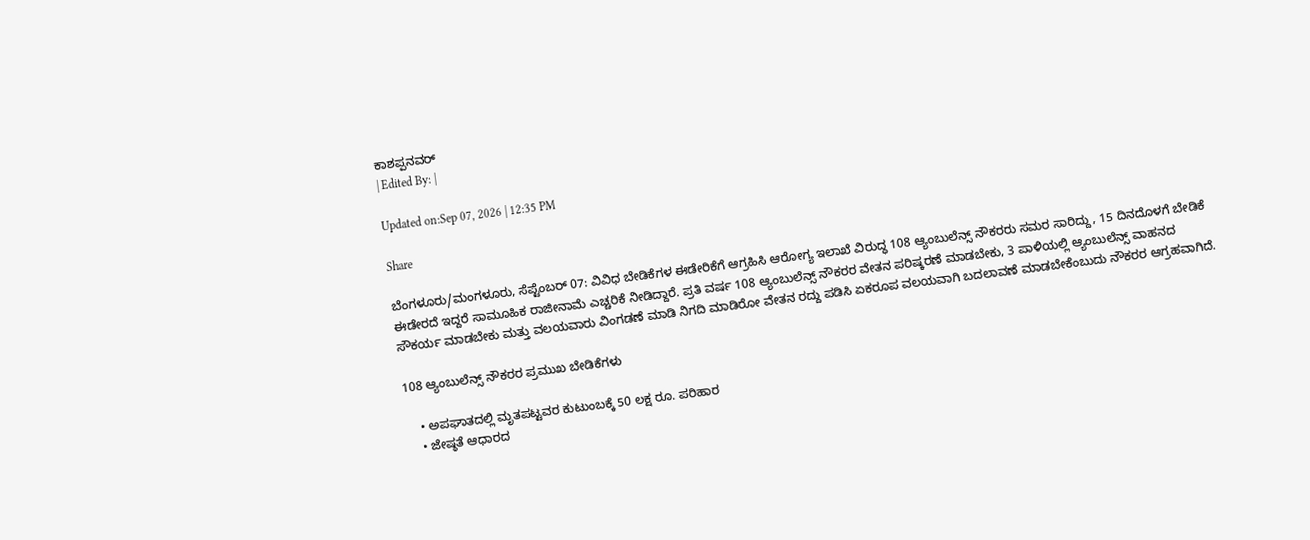ಕಾಶಪ್ಪನವರ್
| Edited By: |

Updated on:Sep 07, 2026 | 12:35 PM

Share

ಬೆಂಗಳೂರು/ಮಂಗಳೂರು, ಸೆಪ್ಟೆಂಬರ್ 07: ವಿವಿಧ ಬೇಡಿಕೆಗಳ ಈಡೇರಿಕೆಗೆ ಆಗ್ರಹಿಸಿ ಆರೋಗ್ಯ ಇಲಾಖೆ ವಿರುದ್ಧ 108 ಆ್ಯಂಬುಲೆನ್ಸ್ ನೌಕರರು ಸಮರ ಸಾರಿದ್ದು, 15 ದಿನದೊಳಗೆ ಬೇಡಿಕೆ ಈಡೇರದೆ ಇದ್ದರೆ ಸಾಮೂಹಿಕ ರಾಜೀನಾಮೆ ಎಚ್ಚರಿಕೆ ನೀಡಿದ್ದಾರೆ. ಪ್ರತಿ ವರ್ಷ 108 ಆ್ಯಂಬುಲೆನ್ಸ್ ನೌಕರರ ವೇತನ ಪರಿಷ್ಕರಣೆ ಮಾಡಬೇಕು, 3 ಪಾಳಿಯಲ್ಲಿ ಆ್ಯಂಬುಲೆನ್ಸ್ ವಾಹನದ ಸೌಕರ್ಯ ಮಾಡಬೇಕು ಮತ್ತು ವಲಯವಾರು ವಿಂಗಡಣೆ ಮಾಡಿ ನಿಗದಿ ಮಾಡಿರೋ ವೇತನ ರದ್ದು ಪಡಿಸಿ ಏಕರೂಪ ವಲಯವಾಗಿ ಬದಲಾವಣೆ ಮಾಡಬೇಕೆಂಬುದು ನೌಕರರ ಆಗ್ರಹವಾಗಿದೆ.

108 ಆ್ಯಂಬುಲೆನ್ಸ್ ನೌಕರರ ಪ್ರಮುಖ ಬೇಡಿಕೆಗಳು

    • ಅಪಘಾತದಲ್ಲಿ ಮೃತಪಟ್ಟವರ ಕುಟುಂಬಕ್ಕೆ 50 ಲಕ್ಷ ರೂ. ಪರಿಹಾರ
    • ಜೇಷ್ಠತೆ ಆಧಾರದ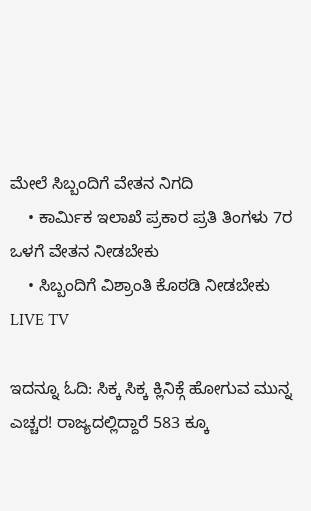ಮೇಲೆ ಸಿಬ್ಬಂದಿಗೆ ವೇತನ ನಿಗದಿ
    • ಕಾರ್ಮಿಕ ಇಲಾಖೆ ಪ್ರಕಾರ ಪ್ರತಿ ತಿಂಗಳು 7ರ ಒಳಗೆ ವೇತನ ನೀಡಬೇಕು
    • ಸಿಬ್ಬಂದಿಗೆ ವಿಶ್ರಾಂತಿ ಕೊಠಡಿ ನೀಡಬೇಕು
LIVE TV

ಇದನ್ನೂ ಓದಿ: ಸಿಕ್ಕ ಸಿಕ್ಕ ಕ್ಲಿನಿಕ್ಗೆ ಹೋಗುವ ಮುನ್ನ ಎಚ್ಚರ! ರಾಜ್ಯದಲ್ಲಿದ್ದಾರೆ 583 ಕ್ಕೂ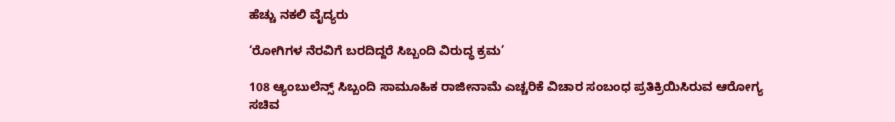ಹೆಚ್ಚು ನಕಲಿ ವೈದ್ಯರು

‘ರೋಗಿಗಳ ನೆರವಿಗೆ ಬರದಿದ್ದರೆ ಸಿಬ್ಬಂದಿ ವಿರುದ್ಧ ಕ್ರಮ’

108 ಆ್ಯಂಬುಲೆನ್ಸ್ ಸಿಬ್ಬಂದಿ ಸಾಮೂಹಿಕ ರಾಜೀನಾಮೆ ಎಚ್ಚರಿಕೆ ವಿಚಾರ ಸಂಬಂಧ ಪ್ರತಿಕ್ರಿಯಿಸಿರುವ ಆರೋಗ್ಯ ಸಚಿವ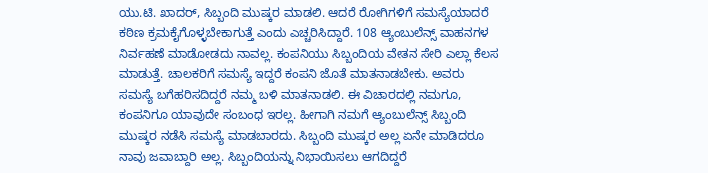ಯು.ಟಿ. ಖಾದರ್, ಸಿಬ್ಬಂದಿ ಮುಷ್ಕರ ಮಾಡಲಿ. ಆದರೆ ರೋಗಿಗಳಿಗೆ ಸಮಸ್ಯೆಯಾದರೆ ಕಠಿಣ ಕ್ರಮಕೈಗೊಳ್ಳಬೇಕಾಗುತ್ತೆ ಎಂದು ಎಚ್ಚರಿಸಿದ್ದಾರೆ. 108 ಆ್ಯಂಬುಲೆನ್ಸ್ ವಾಹನಗಳ ನಿರ್ವಹಣೆ ಮಾಡೋಡದು ನಾವಲ್ಲ. ಕಂಪನಿಯು ಸಿಬ್ಬಂದಿಯ ವೇತನ ಸೇರಿ ಎಲ್ಲಾ ಕೆಲಸ ಮಾಡುತ್ತೆ. ಚಾಲಕರಿಗೆ ಸಮಸ್ಯೆ ಇದ್ದರೆ ಕಂಪನಿ ಜೊತೆ ಮಾತನಾಡಬೇಕು. ಅವರು ಸಮಸ್ಯೆ ಬಗೆಹರಿಸದಿದ್ದರೆ ನಮ್ಮ ಬಳಿ ಮಾತನಾಡಲಿ. ಈ ವಿಚಾರದಲ್ಲಿ ನಮಗೂ, ಕಂಪನಿಗೂ ಯಾವುದೇ ಸಂಬಂಧ ಇರಲ್ಲ. ಹೀಗಾಗಿ ನಮಗೆ ಆ್ಯಂಬುಲೆನ್ಸ್ ಸಿಬ್ಬಂದಿ ಮುಷ್ಕರ ನಡೆಸಿ ಸಮಸ್ಯೆ ಮಾಡಬಾರದು. ಸಿಬ್ಬಂದಿ ಮುಷ್ಕರ ಅಲ್ಲ ಏನೇ ಮಾಡಿದರೂ ನಾವು ಜವಾಬ್ದಾರಿ ಅಲ್ಲ. ಸಿಬ್ಬಂದಿಯನ್ನು ನಿಭಾಯಿಸಲು ಆಗದಿದ್ದರೆ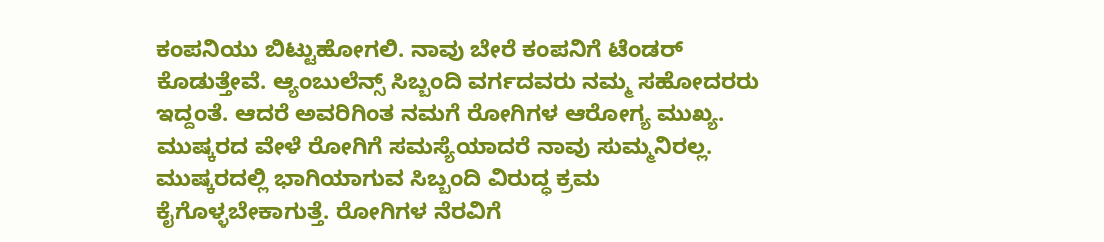ಕಂಪನಿಯು ಬಿಟ್ಟುಹೋಗಲಿ. ನಾವು ಬೇರೆ ಕಂಪನಿಗೆ ಟೆಂಡರ್ ಕೊಡುತ್ತೇವೆ. ಆ್ಯಂಬುಲೆನ್ಸ್ ಸಿಬ್ಬಂದಿ ವರ್ಗದವರು ನಮ್ಮ ಸಹೋದರರು ಇದ್ದಂತೆ. ಆದರೆ ಅವರಿಗಿಂತ ನಮಗೆ ರೋಗಿಗಳ ಆರೋಗ್ಯ ಮುಖ್ಯ. ಮುಷ್ಕರದ ವೇಳೆ ರೋಗಿಗೆ ಸಮಸ್ಯೆಯಾದರೆ ನಾವು ಸುಮ್ಮನಿರಲ್ಲ. ಮುಷ್ಕರದಲ್ಲಿ ಭಾಗಿಯಾಗುವ ಸಿಬ್ಬಂದಿ ವಿರುದ್ಧ ಕ್ರಮ ಕೈಗೊಳ್ಳಬೇಕಾಗುತ್ತೆ. ರೋಗಿಗಳ ನೆರವಿಗೆ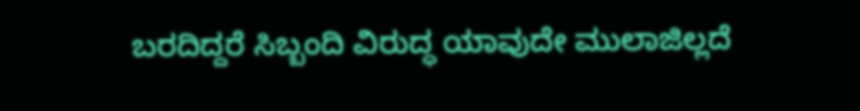ಬರದಿದ್ದರೆ ಸಿಬ್ಬಂದಿ ವಿರುದ್ಧ ಯಾವುದೇ ಮುಲಾಜಿಲ್ಲದೆ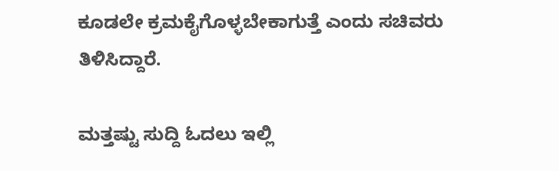ಕೂಡಲೇ ಕ್ರಮಕೈಗೊಳ್ಳಬೇಕಾಗುತ್ತೆ ಎಂದು ಸಚಿವರು ತಿಳಿಸಿದ್ದಾರೆ.

ಮತ್ತಷ್ಟು ಸುದ್ದಿ ಓದಲು ಇಲ್ಲಿ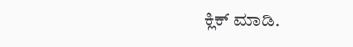ಕ್ಲಿಕ್ ಮಾಡಿ.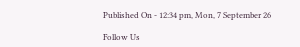Published On - 12:34 pm, Mon, 7 September 26

Follow Us